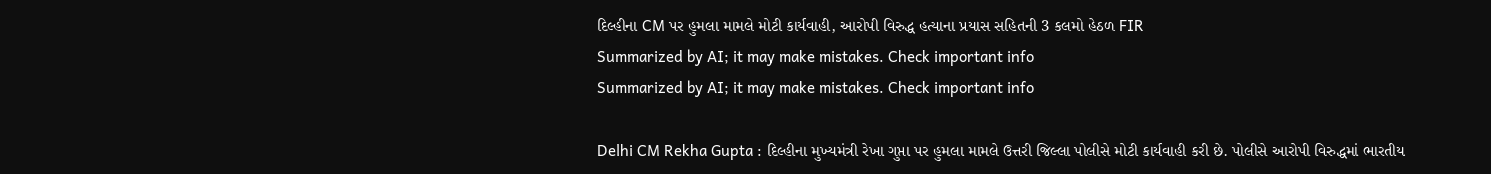દિલ્હીના CM પર હુમલા મામલે મોટી કાર્યવાહી, આરોપી વિરુદ્ધ હત્યાના પ્રયાસ સહિતની 3 કલમો હેઠળ FIR
Summarized by AI; it may make mistakes. Check important info
Summarized by AI; it may make mistakes. Check important info

Delhi CM Rekha Gupta : દિલ્હીના મુખ્યમંત્રી રેખા ગુપ્તા પર હુમલા મામલે ઉત્તરી જિલ્લા પોલીસે મોટી કાર્યવાહી કરી છે. પોલીસે આરોપી વિરુદ્ધમાં ભારતીય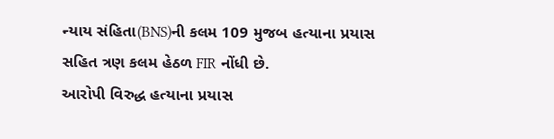ન્યાય સંહિતા(BNS)ની કલમ 109 મુજબ હત્યાના પ્રયાસ સહિત ત્રણ કલમ હેઠળ FIR નોંધી છે.
આરોપી વિરુદ્ધ હત્યાના પ્રયાસ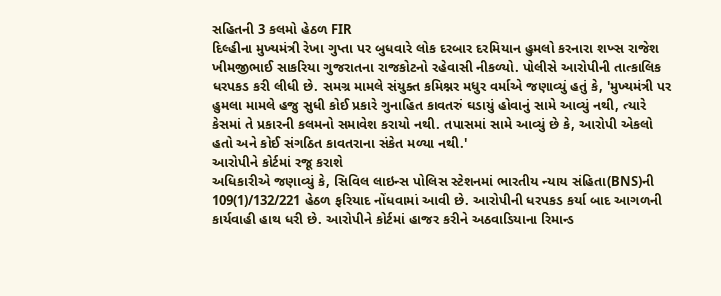સહિતની 3 કલમો હેઠળ FIR
દિલ્હીના મુખ્યમંત્રી રેખા ગુપ્તા પર બુધવારે લોક દરબાર દરમિયાન હુમલો કરનારા શખ્સ રાજેશ ખીમજીભાઈ સાકરિયા ગુજરાતના રાજકોટનો રહેવાસી નીકળ્યો. પોલીસે આરોપીની તાત્કાલિક ધરપકડ કરી લીધી છે. સમગ્ર મામલે સંયુક્ત કમિશ્નર મધુર વર્માએ જણાવ્યું હતું કે, 'મુખ્યમંત્રી પર હુમલા મામલે હજુ સુધી કોઈ પ્રકારે ગુનાહિત કાવતરું ઘડાયું હોવાનું સામે આવ્યું નથી, ત્યારે કેસમાં તે પ્રકારની કલમનો સમાવેશ કરાયો નથી. તપાસમાં સામે આવ્યું છે કે, આરોપી એકલો હતો અને કોઈ સંગઠિત કાવતરાના સંકેત મળ્યા નથી.'
આરોપીને કોર્ટમાં રજૂ કરાશે
અધિકારીએ જણાવ્યું કે, સિવિલ લાઇન્સ પોલિસ સ્ટેશનમાં ભારતીય ન્યાય સંહિતા(BNS)ની 109(1)/132/221 હેઠળ ફરિયાદ નોંધવામાં આવી છે. આરોપીની ધરપકડ કર્યા બાદ આગળની કાર્યવાહી હાથ ધરી છે. આરોપીને કોર્ટમાં હાજર કરીને અઠવાડિયાના રિમાન્ડ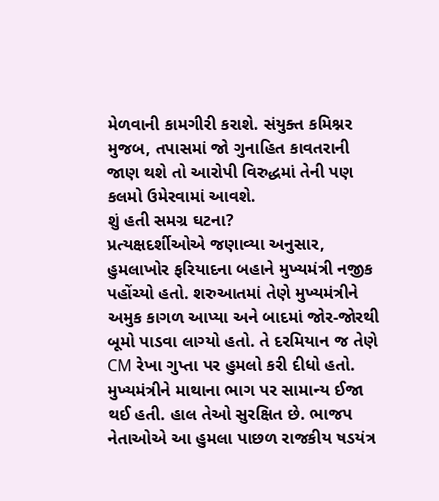મેળવાની કામગીરી કરાશે. સંયુક્ત કમિશ્નર મુજબ, તપાસમાં જો ગુનાહિત કાવતરાની જાણ થશે તો આરોપી વિરુદ્ધમાં તેની પણ કલમો ઉમેરવામાં આવશે.
શું હતી સમગ્ર ઘટના?
પ્રત્યક્ષદર્શીઓએ જણાવ્યા અનુસાર, હુમલાખોર ફરિયાદના બહાને મુખ્યમંત્રી નજીક પહોંચ્યો હતો. શરુઆતમાં તેણે મુખ્યમંત્રીને અમુક કાગળ આપ્યા અને બાદમાં જોર-જોરથી બૂમો પાડવા લાગ્યો હતો. તે દરમિયાન જ તેણે CM રેખા ગુપ્તા પર હુમલો કરી દીધો હતો. મુખ્યમંત્રીને માથાના ભાગ પર સામાન્ય ઈજા થઈ હતી. હાલ તેઓ સુરક્ષિત છે. ભાજપ નેતાઓએ આ હુમલા પાછળ રાજકીય ષડયંત્ર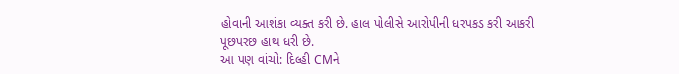હોવાની આશંકા વ્યક્ત કરી છે. હાલ પોલીસે આરોપીની ધરપકડ કરી આકરી પૂછપરછ હાથ ધરી છે.
આ પણ વાંચો: દિલ્હી CMને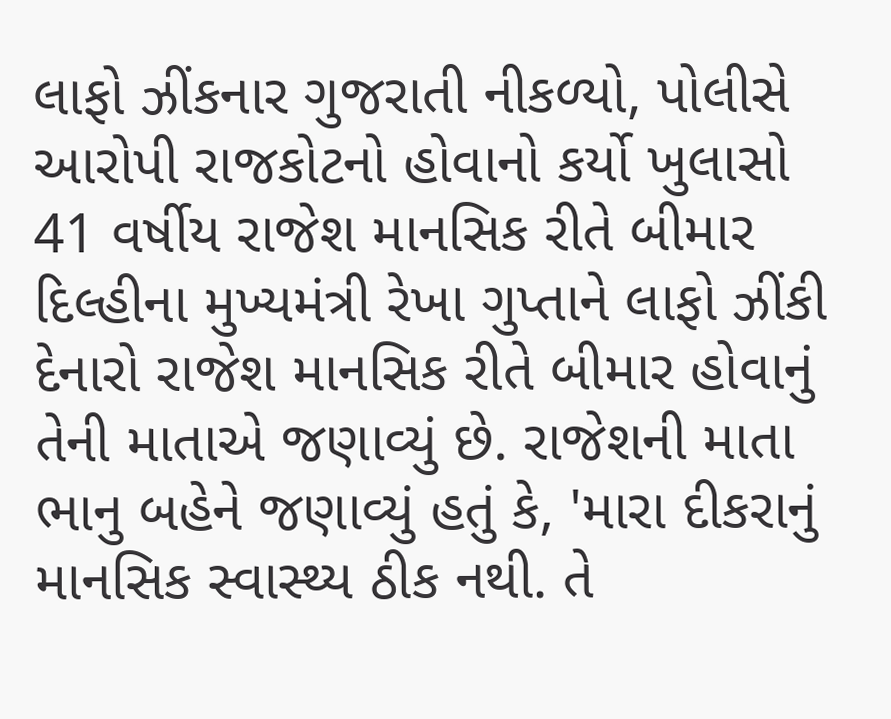લાફો ઝીંકનાર ગુજરાતી નીકળ્યો, પોલીસે આરોપી રાજકોટનો હોવાનો કર્યો ખુલાસો
41 વર્ષીય રાજેશ માનસિક રીતે બીમાર
દિલ્હીના મુખ્યમંત્રી રેખા ગુપ્તાને લાફો ઝીંકી દેનારો રાજેશ માનસિક રીતે બીમાર હોવાનું તેની માતાએ જણાવ્યું છે. રાજેશની માતા ભાનુ બહેને જણાવ્યું હતું કે, 'મારા દીકરાનું માનસિક સ્વાસ્થ્ય ઠીક નથી. તે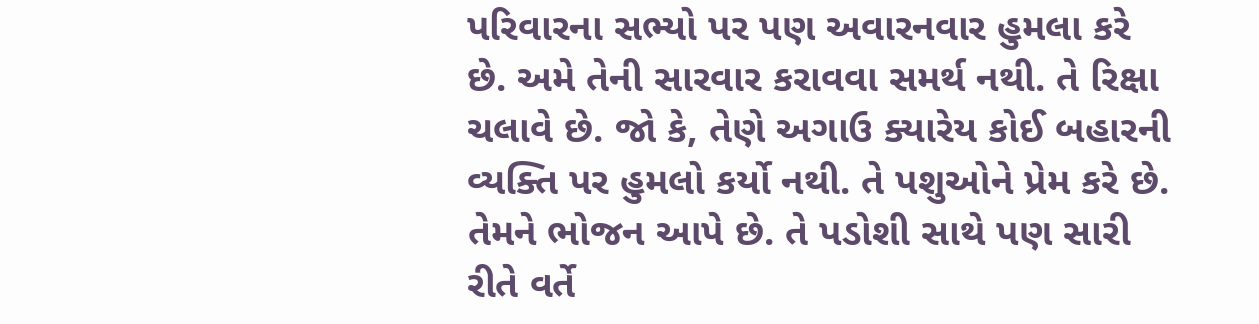પરિવારના સભ્યો પર પણ અવારનવાર હુમલા કરે છે. અમે તેની સારવાર કરાવવા સમર્થ નથી. તે રિક્ષા ચલાવે છે. જો કે, તેણે અગાઉ ક્યારેય કોઈ બહારની વ્યક્તિ પર હુમલો કર્યો નથી. તે પશુઓને પ્રેમ કરે છે. તેમને ભોજન આપે છે. તે પડોશી સાથે પણ સારી રીતે વર્તે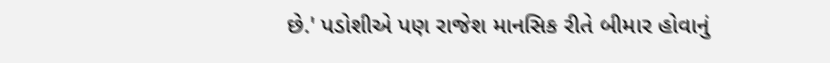છે.' પડોશીએ પણ રાજેશ માનસિક રીતે બીમાર હોવાનું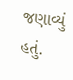જણાવ્યું હતું.